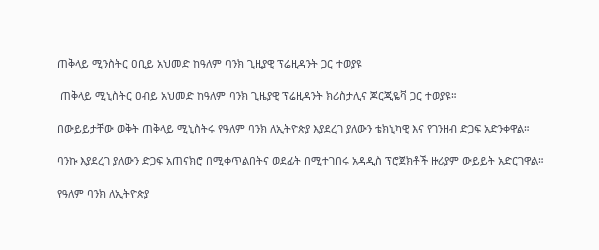ጠቅላይ ሚንስትር ዐቢይ አህመድ ከዓለም ባንክ ጊዚያዊ ፕሬዚዳንት ጋር ተወያዩ

 ጠቅላይ ሚኒስትር ዐብይ አህመድ ከዓለም ባንክ ጊዜያዊ ፕሬዚዳንት ክሪስታሊና ጆርጂዬቫ ጋር ተወያዩ።

በውይይታቸው ወቅት ጠቅላይ ሚኒስትሩ የዓለም ባንክ ለኢትዮጵያ እያደረገ ያለውን ቴክኒካዊ እና የገንዘብ ድጋፍ አድንቀዋል።

ባንኩ እያደረገ ያለውን ድጋፍ አጠናክሮ በሚቀጥልበትና ወደፊት በሚተገበሩ አዳዲስ ፕሮጀክቶች ዙሪያም ውይይት አድርገዋል።

የዓለም ባንክ ለኢትዮጵያ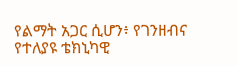የልማት አጋር ሲሆን፥ የገንዘብና የተለያዩ ቴክኒካዊ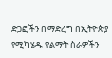ድጋፎችን በማድረግ በኢትዮጵያ የሚካሄዱ የልማት ስራዎችን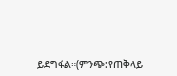ይደግፋል።(ምንጭ:የጠቅላይ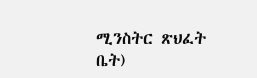ሚንስትር ጽህፈት ቤት)